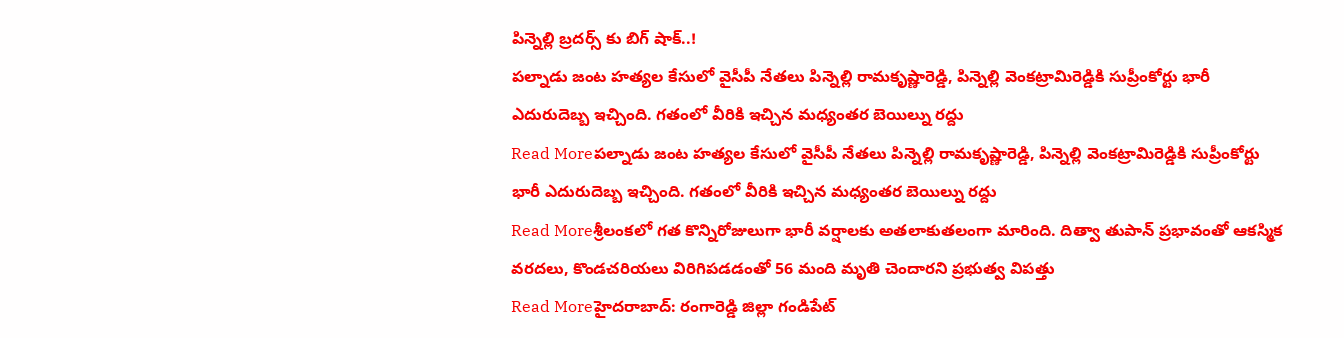పిన్నెల్లి బ్రదర్స్ కు బిగ్ షాక్..!
పల్నాడు జంట హత్యల కేసులో వైసీపీ నేతలు పిన్నెల్లి రామకృష్ణారెడ్డి, పిన్నెల్లి వెంకట్రామిరెడ్డికి సుప్రీంకోర్టు భారీ ఎదురుదెబ్బ ఇచ్చింది. గతంలో వీరికి ఇచ్చిన మధ్యంతర బెయిల్ను రద్దు
Read Moreపల్నాడు జంట హత్యల కేసులో వైసీపీ నేతలు పిన్నెల్లి రామకృష్ణారెడ్డి, పిన్నెల్లి వెంకట్రామిరెడ్డికి సుప్రీంకోర్టు భారీ ఎదురుదెబ్బ ఇచ్చింది. గతంలో వీరికి ఇచ్చిన మధ్యంతర బెయిల్ను రద్దు
Read Moreశ్రీలంకలో గత కొన్నిరోజులుగా భారీ వర్షాలకు అతలాకుతలంగా మారింది. దిత్వా తుపాన్ ప్రభావంతో ఆకస్మిక వరదలు, కొండచరియలు విరిగిపడడంతో 56 మంది మృతి చెందారని ప్రభుత్వ విపత్తు
Read Moreహైదరాబాద్: రంగారెడ్డి జిల్లా గండిపేట్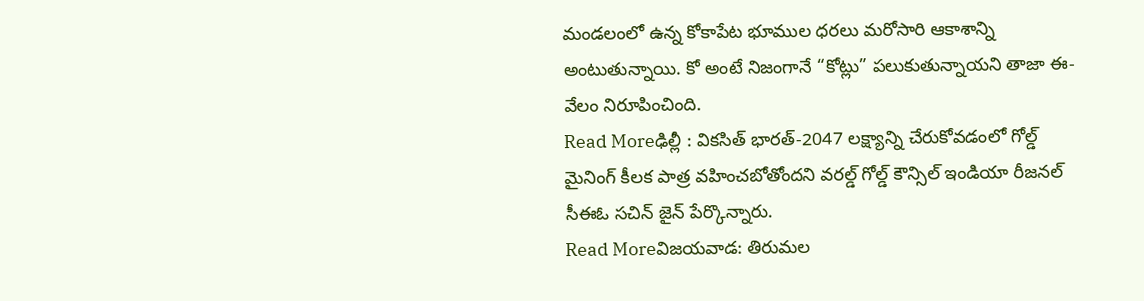మండలంలో ఉన్న కోకాపేట భూముల ధరలు మరోసారి ఆకాశాన్ని అంటుతున్నాయి. కో అంటే నిజంగానే “కోట్లు” పలుకుతున్నాయని తాజా ఈ-వేలం నిరూపించింది.
Read Moreఢిల్లీ : వికసిత్ భారత్-2047 లక్ష్యాన్ని చేరుకోవడంలో గోల్డ్ మైనింగ్ కీలక పాత్ర వహించబోతోందని వరల్డ్ గోల్డ్ కౌన్సిల్ ఇండియా రీజనల్ సీఈఓ సచిన్ జైన్ పేర్కొన్నారు.
Read Moreవిజయవాడ: తిరుమల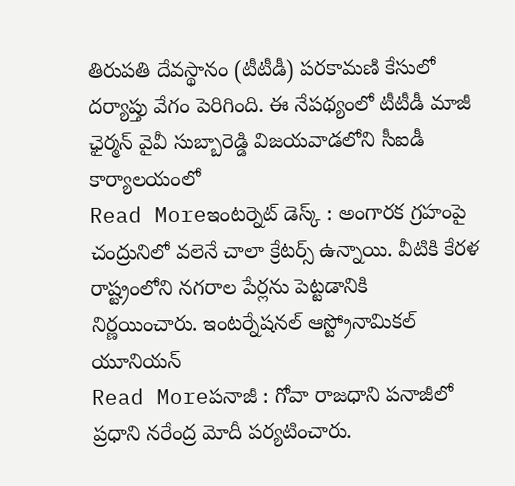తిరుపతి దేవస్థానం (టీటీడీ) పరకామణి కేసులో దర్యాప్తు వేగం పెరిగింది. ఈ నేపథ్యంలో టీటీడీ మాజీ ఛైర్మన్ వైవీ సుబ్బారెడ్డి విజయవాడలోని సీఐడీ కార్యాలయంలో
Read Moreఇంటర్నెట్ డెస్క్ : అంగారక గ్రహంపై చంద్రునిలో వలెనే చాలా క్రేటర్స్ ఉన్నాయి. వీటికి కేరళ రాష్ట్రంలోని నగరాల పేర్లను పెట్టడానికి నిర్ణయించారు. ఇంటర్నేషనల్ ఆస్ట్రోనామికల్ యూనియన్
Read Moreపనాజీ : గోవా రాజధాని పనాజీలో ప్రధాని నరేంద్ర మోదీ పర్యటించారు.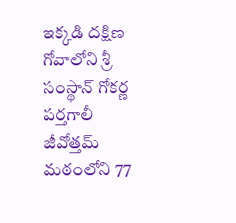ఇక్కడి దక్షిణ గోవాలోని శ్రీ సంస్థాన్ గోకర్ణ పర్తగాలీ జీవోత్తమ్ మఠంలోని 77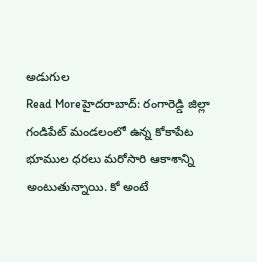అడుగుల
Read Moreహైదరాబాద్: రంగారెడ్డి జిల్లా గండిపేట్ మండలంలో ఉన్న కోకాపేట భూముల ధరలు మరోసారి ఆకాశాన్ని అంటుతున్నాయి. కో అంటే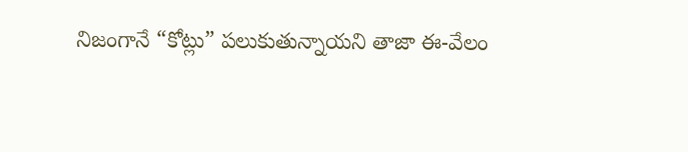నిజంగానే “కోట్లు” పలుకుతున్నాయని తాజా ఈ-వేలం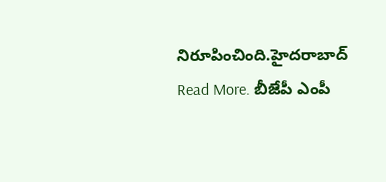నిరూపించింది.హైదరాబాద్
Read More. బీజేపీ ఎంపీ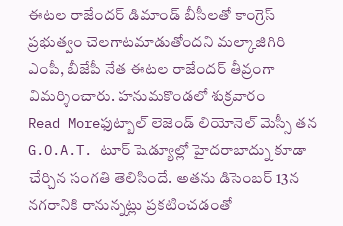ఈటల రాజేందర్ డిమాండ్ బీసీలతో కాంగ్రెస్ ప్రభుత్వం చెలగాటమాడుతోందని మల్కాజిగిరి ఎంపీ, బీజేపీ నేత ఈటల రాజేందర్ తీవ్రంగా విమర్శించారు. హనుమకొండలో శుక్రవారం
Read Moreఫుట్బాల్ లెజెండ్ లియోనెల్ మెస్సీ తన G.O.A.T. టూర్ షెడ్యూల్లో హైదరాబాద్ను కూడా చేర్చిన సంగతి తెలిసిందే. అతను డిసెంబర్ 13న నగరానికి రానున్నట్లు ప్రకటించడంతో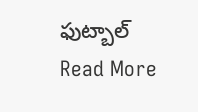ఫుట్బాల్
Read More